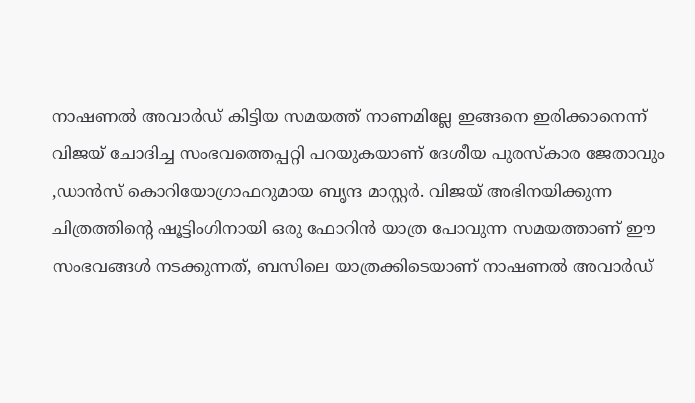നാഷണൽ അവാർഡ് കിട്ടിയ സമയത്ത് നാണമില്ലേ ഇങ്ങനെ ഇരിക്കാനെന്ന് വിജയ് ചോദിച്ച സംഭവത്തെപ്പറ്റി പറയുകയാണ് ദേശീയ പുരസ്കാര ജേതാവും ,ഡാൻസ് കൊറിയോഗ്രാഫറുമായ ബൃന്ദ മാസ്റ്റർ. വിജയ് അഭിനയിക്കുന്ന ചിത്രത്തിന്റെ ഷൂട്ടിംഗിനായി ഒരു ഫോറിൻ യാത്ര പോവുന്ന സമയത്താണ് ഈ സംഭവങ്ങൾ നടക്കുന്നത്, ബസിലെ യാത്രക്കിടെയാണ് നാഷണൽ അവാർഡ്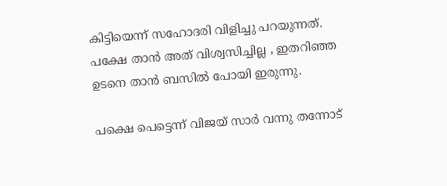കിട്ടിയെന്ന് സഹോദരി വിളിച്ചു പറയുന്നത്. പക്ഷേ താൻ അത് വിശ്വസിച്ചില്ല , ഇതറിഞ്ഞ ഉടനെ താൻ ബസിൽ പോയി ഇരുന്നു.

പക്ഷെ പെട്ടെന്ന് വിജയ് സാർ വന്നു തന്നോട്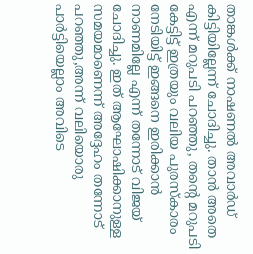താങ്കൾക്ക് നാഷണൽ അവാർഡ് കിട്ടിയില്ലേന്ന് ചോദിച്ചു. താൻ അതെ എന്ന് മറുപടി പറഞ്ഞു, തന്റെ മറുപടി കേട്ടിട്ട് ഇത്രയും വലിയ പുരസ്കാരം നേടിയിട്ട് ഇങ്ങനെ ഇരിക്കാൻ നാണമില്ലേ എന്ന് തന്നോട് വിജയ് ചോദിച്ചു. ഇത് ആഘോഷിക്കാനുള്ള സമയമാണെന്ന് അദ്ദേഹം തന്നോട് പറഞ്ഞു,അന്ന് വലിയൊരു പാർട്ടിയെല്ലാം അവിടെ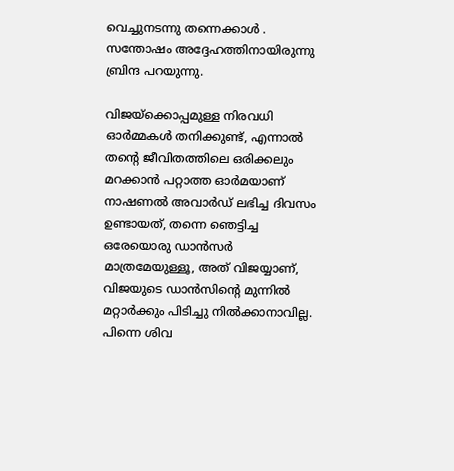വെച്ചുനടന്നു തന്നെക്കാൾ . സന്തോഷം അദ്ദേഹത്തിനായിരുന്നു ബ്രിന്ദ പറയുന്നു.

വിജയ്ക്കൊപ്പമുള്ള നിരവധി ഓർമ്മകൾ തനിക്കുണ്ട്, എന്നാൽ തന്റെ ജീവിതത്തിലെ ഒരിക്കലും മറക്കാൻ പറ്റാത്ത ഓർമയാണ് നാഷണൽ അവാർഡ് ലഭിച്ച ദിവസം ഉണ്ടായത്, തന്നെ ഞെട്ടിച്ച ഒരേയൊരു ഡാൻസർ മാത്രമേയുള്ളൂ, അത് വിജയ്യാണ്, വിജയുടെ ഡാൻസിന്റെ മുന്നിൽ മറ്റാർക്കും പിടിച്ചു നിൽക്കാനാവില്ല. പിന്നെ ശിവ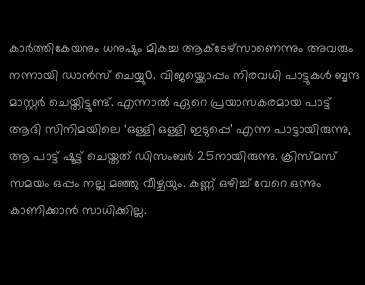കാർത്തികേയനും ധനുഷും മികച്ച ആക്ടേഴ്സാണെന്നും അവരും നന്നായി ഡാൻസ് ചെയ്യു൦. വിജയ്ക്കൊപ്പം നിരവധി പാട്ടുകൾ ബൃന്ദ മാസ്റ്റർ ചെയ്തിട്ടുണ്ട്. എന്നാൽ ഏറെ പ്രയാസകരമായ പാട്ട് ആദി സിനിമയിലെ ‘ഒള്ളി ഒള്ളി ഇടുപ്പെ’ എന്ന പാട്ടായിരുന്നു, ആ പാട്ട് ഷൂട്ട് ചെയ്തത് ഡിസംബർ 25നായിരുന്നു. ക്രിസ്മസ് സമയം ഒപ്പം നല്ല മഞ്ഞു വീഴ്ചയും. കണ്ണ് ഒഴിച്ച് വേറെ ഒന്നും കാണിക്കാൻ സാധിക്കില്ല.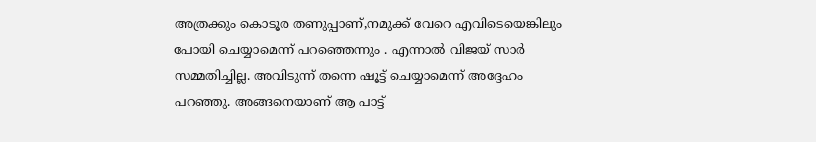അത്രക്കും കൊടൂര തണുപ്പാണ്,നമുക്ക് വേറെ എവിടെയെങ്കിലും പോയി ചെയ്യാമെന്ന് പറഞ്ഞെന്നും . എന്നാൽ വിജയ് സാർ സമ്മതിച്ചില്ല. അവിടുന്ന് തന്നെ ഷൂട്ട് ചെയ്യാമെന്ന് അദ്ദേഹം പറഞ്ഞു. അങ്ങനെയാണ് ആ പാട്ട്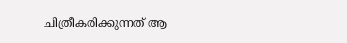ചിത്രീകരിക്കുന്നത് ആ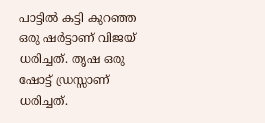പാട്ടിൽ കട്ടി കുറഞ്ഞ ഒരു ഷർട്ടാണ് വിജയ് ധരിച്ചത്. തൃഷ ഒരു ഷോട്ട് ഡ്രസ്സാണ് ധരിച്ചത്.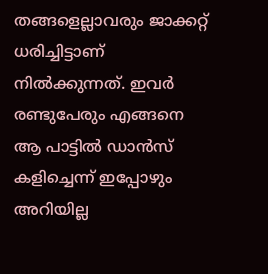തങ്ങളെല്ലാവരും ജാക്കറ്റ് ധരിച്ചിട്ടാണ് നിൽക്കുന്നത്. ഇവർ രണ്ടുപേരും എങ്ങനെ ആ പാട്ടിൽ ഡാൻസ് കളിച്ചെന്ന് ഇപ്പോഴും അറിയില്ല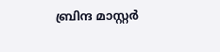ബ്രിന്ദ മാസ്റ്റർ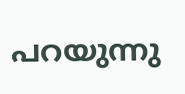പറയുന്നു